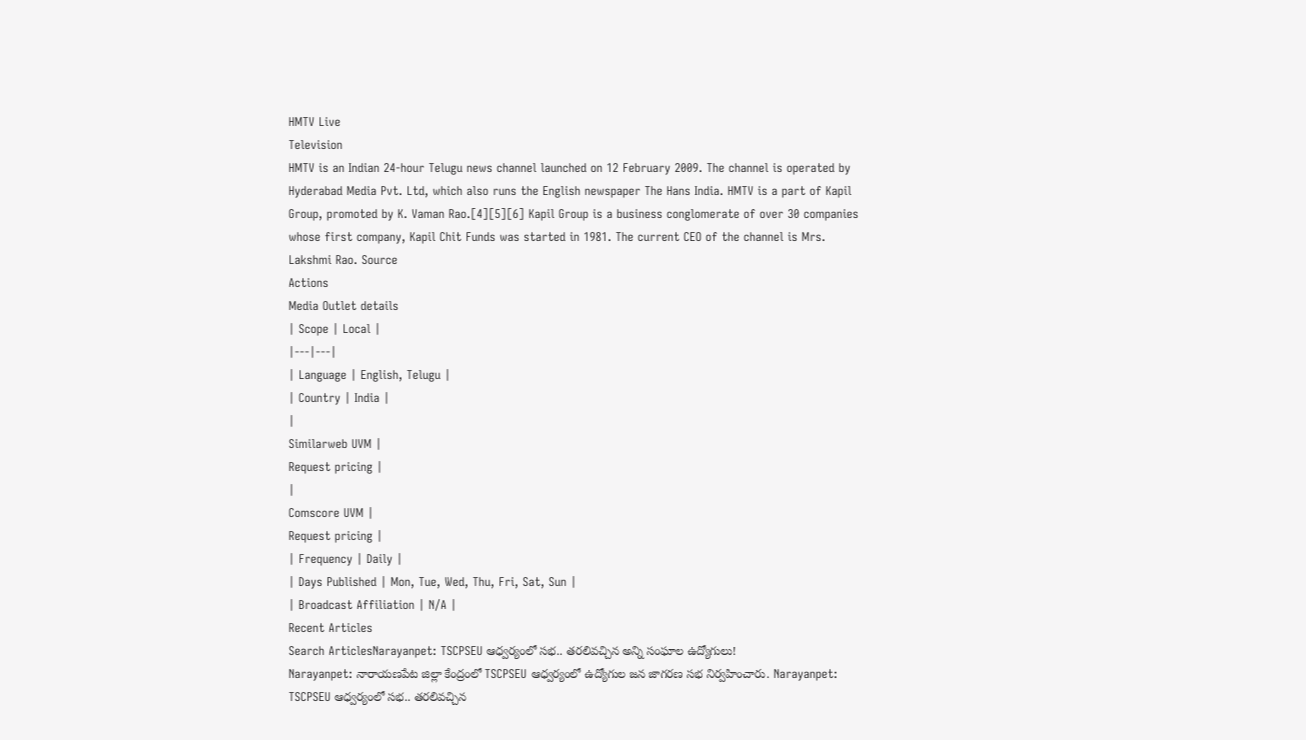HMTV Live
Television
HMTV is an Indian 24-hour Telugu news channel launched on 12 February 2009. The channel is operated by Hyderabad Media Pvt. Ltd, which also runs the English newspaper The Hans India. HMTV is a part of Kapil Group, promoted by K. Vaman Rao.[4][5][6] Kapil Group is a business conglomerate of over 30 companies whose first company, Kapil Chit Funds was started in 1981. The current CEO of the channel is Mrs. Lakshmi Rao. Source
Actions
Media Outlet details
| Scope | Local |
|---|---|
| Language | English, Telugu |
| Country | India |
|
Similarweb UVM |
Request pricing |
|
Comscore UVM |
Request pricing |
| Frequency | Daily |
| Days Published | Mon, Tue, Wed, Thu, Fri, Sat, Sun |
| Broadcast Affiliation | N/A |
Recent Articles
Search ArticlesNarayanpet: TSCPSEU ఆధ్వర్యంలో సభ.. తరలివచ్చిన అన్ని సంఘాల ఉద్యోగులు!
Narayanpet: నారాయణపేట జిల్లా కేంద్రంలో TSCPSEU ఆధ్వర్యంలో ఉద్యోగుల జన జాగరణ సభ నిర్వహించారు. Narayanpet: TSCPSEU ఆధ్వర్యంలో సభ.. తరలివచ్చిన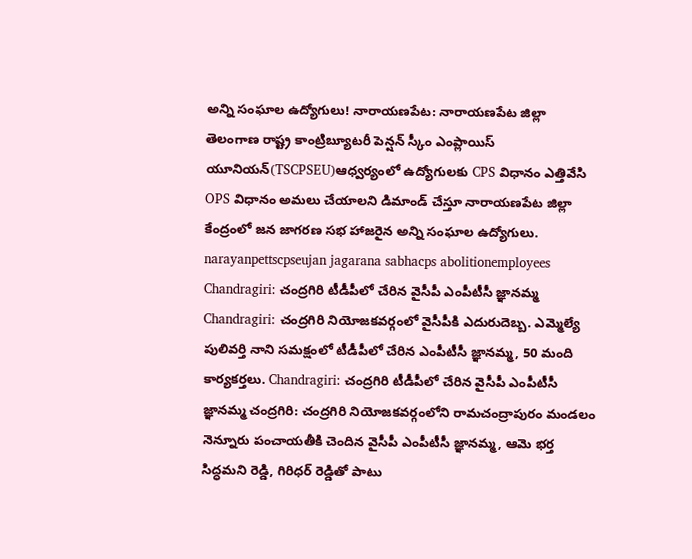అన్ని సంఘాల ఉద్యోగులు! నారాయణపేట: నారాయణపేట జిల్లా తెలంగాణ రాష్ట్ర కాంట్రిబ్యూటరీ పెన్షన్ స్కీం ఎంప్లాయిస్ యూనియన్(TSCPSEU)ఆధ్వర్యంలో ఉద్యోగులకు CPS విధానం ఎత్తివేసి OPS విధానం అమలు చేయాలని డిమాండ్ చేస్తూ నారాయణపేట జిల్లా కేంద్రంలో జన జాగరణ సభ హాజరైన అన్ని సంఘాల ఉద్యోగులు. narayanpettscpseujan jagarana sabhacps abolitionemployees
Chandragiri: చంద్రగిరి టీడీపీలో చేరిన వైసీపీ ఎంపీటీసీ జ్ఞానమ్మ
Chandragiri: చంద్రగిరి నియోజకవర్గంలో వైసీపీకి ఎదురుదెబ్బ. ఎమ్మెల్యే పులివర్తి నాని సమక్షంలో టీడీపీలో చేరిన ఎంపీటీసీ జ్ఞానమ్మ, 50 మంది కార్యకర్తలు. Chandragiri: చంద్రగిరి టీడీపీలో చేరిన వైసీపీ ఎంపీటీసీ జ్ఞానమ్మ చంద్రగిరి: చంద్రగిరి నియోజకవర్గంలోని రామచంద్రాపురం మండలం నెన్నూరు పంచాయతీకి చెందిన వైసీపీ ఎంపీటీసీ జ్ఞానమ్మ, ఆమె భర్త సిద్ధమని రెడ్డి, గిరిధర్ రెడ్డితో పాటు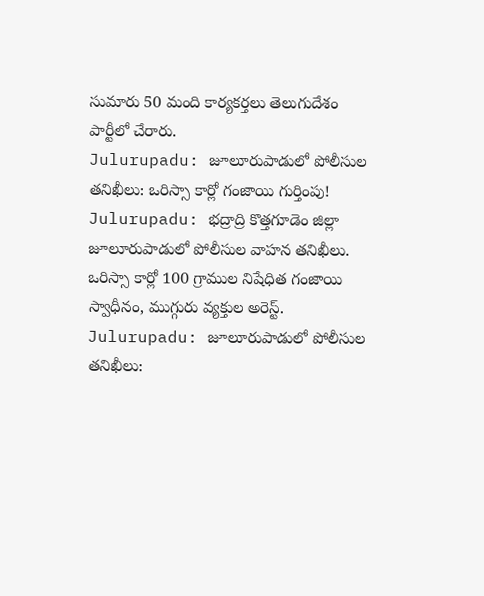సుమారు 50 మంది కార్యకర్తలు తెలుగుదేశం పార్టీలో చేరారు.
Julurupadu: జూలూరుపాడులో పోలీసుల తనిఖీలు: ఒరిస్సా కార్లో గంజాయి గుర్తింపు!
Julurupadu: భద్రాద్రి కొత్తగూడెం జిల్లా జూలూరుపాడులో పోలీసుల వాహన తనిఖీలు. ఒరిస్సా కార్లో 100 గ్రాముల నిషేధిత గంజాయి స్వాధీనం, ముగ్గురు వ్యక్తుల అరెస్ట్. Julurupadu: జూలూరుపాడులో పోలీసుల తనిఖీలు: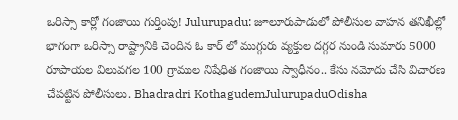ఒరిస్సా కార్లో గంజాయి గుర్తింపు! Julurupadu: జూలూరుపాడులో పోలీసుల వాహన తనిఖీల్లో భాగంగా ఒరిస్సా రాష్ట్రానికి చెందిన ఓ కార్ లో ముగ్గురు వ్యక్తుల దగ్గర నుండి సుమారు 5000 రూపాయల విలువగల 100 గ్రాముల నిషేధిత గంజాయి స్వాధీనం.. కేసు నమోదు చేసి విచారణ చేపట్టిన పోలీసులు. Bhadradri KothagudemJulurupaduOdisha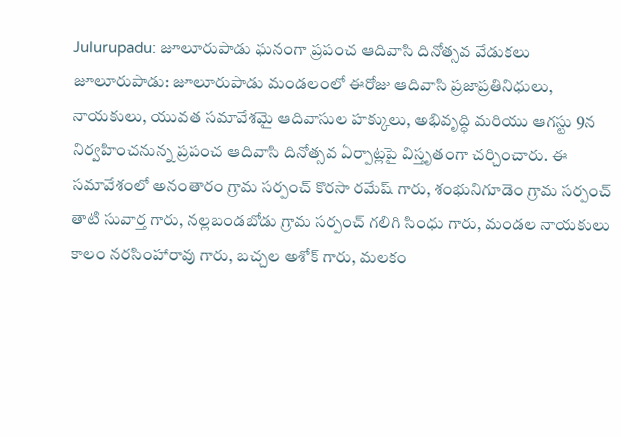Julurupadu: జూలూరుపాడు ఘనంగా ప్రపంచ ఆదివాసి దినోత్సవ వేడుకలు
జూలూరుపాడు: జూలూరుపాడు మండలంలో ఈరోజు ఆదివాసి ప్రజాప్రతినిధులు, నాయకులు, యువత సమావేశమై ఆదివాసుల హక్కులు, అభివృద్ధి మరియు ఆగస్టు 9న నిర్వహించనున్న ప్రపంచ ఆదివాసి దినోత్సవ ఏర్పాట్లపై విస్తృతంగా చర్చించారు. ఈ సమావేశంలో అనంతారం గ్రామ సర్పంచ్ కొరసా రమేష్ గారు, శంభునిగూడెం గ్రామ సర్పంచ్ తాటి సువార్త గారు, నల్లబండబోడు గ్రామ సర్పంచ్ గలిగి సింధు గారు, మండల నాయకులు కాలం నరసింహారావు గారు, బచ్చల అశోక్ గారు, మలకం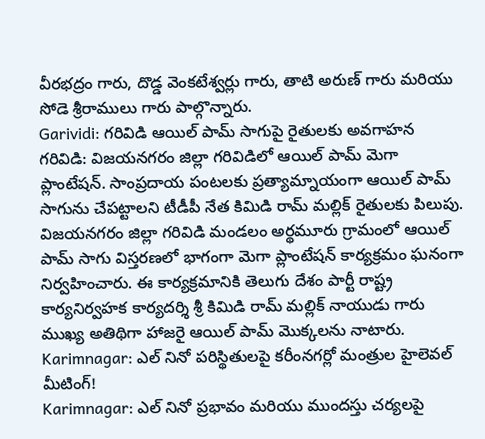వీరభద్రం గారు, దొడ్డ వెంకటేశ్వర్లు గారు, తాటి అరుణ్ గారు మరియు సోడె శ్రీరాములు గారు పాల్గొన్నారు.
Garividi: గరివిడి ఆయిల్ పామ్ సాగుపై రైతులకు అవగాహన
గరివిడి: విజయనగరం జిల్లా గరివిడిలో ఆయిల్ పామ్ మెగా ప్లాంటేషన్. సాంప్రదాయ పంటలకు ప్రత్యామ్నాయంగా ఆయిల్ పామ్ సాగును చేపట్టాలని టీడీపీ నేత కిమిడి రామ్ మల్లిక్ రైతులకు పిలుపు. విజయనగరం జిల్లా గరివిడి మండలం అర్థమూరు గ్రామంలో ఆయిల్ పామ్ సాగు విస్తరణలో భాగంగా మెగా ప్లాంటేషన్ కార్యక్రమం ఘనంగా నిర్వహించారు. ఈ కార్యక్రమానికి తెలుగు దేశం పార్టీ రాష్ట్ర కార్యనిర్వహక కార్యదర్శి శ్రీ కిమిడి రామ్ మల్లిక్ నాయుడు గారు ముఖ్య అతిథిగా హాజరై ఆయిల్ పామ్ మొక్కలను నాటారు.
Karimnagar: ఎల్ నినో పరిస్థితులపై కరీంనగర్లో మంత్రుల హైలెవల్ మీటింగ్!
Karimnagar: ఎల్ నినో ప్రభావం మరియు ముందస్తు చర్యలపై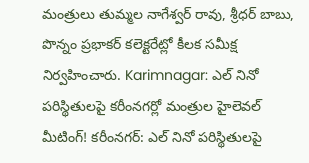మంత్రులు తుమ్మల నాగేశ్వర్ రావు, శ్రీధర్ బాబు, పొన్నం ప్రభాకర్ కలెక్టరేట్లో కీలక సమీక్ష నిర్వహించారు. Karimnagar: ఎల్ నినో పరిస్థితులపై కరీంనగర్లో మంత్రుల హైలెవల్ మీటింగ్! కరీంనగర్: ఎల్ నినో పరిస్థితులపై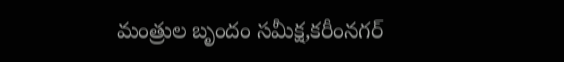మంత్రుల బృందం సమీక్ష,కరీంనగర్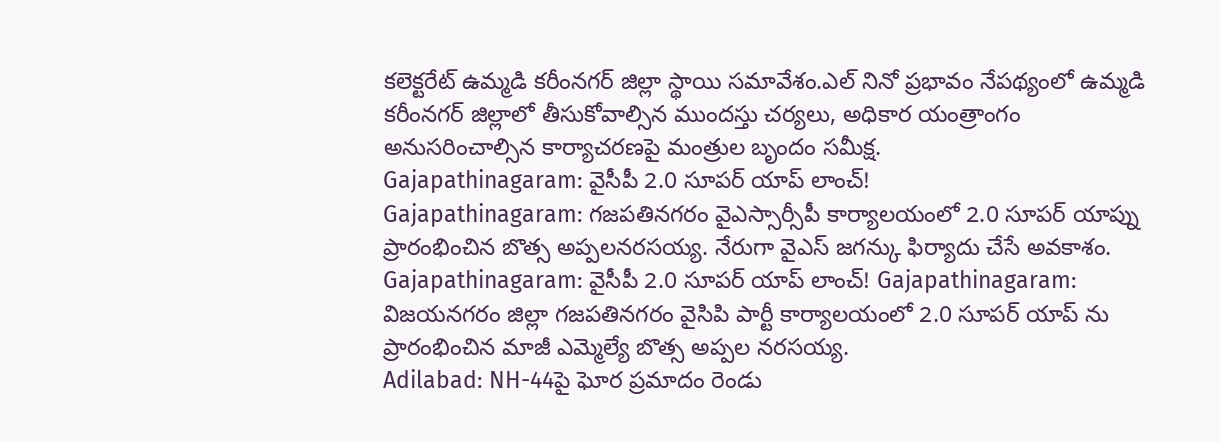కలెక్టరేట్ ఉమ్మడి కరీంనగర్ జిల్లా స్థాయి సమావేశం.ఎల్ నినో ప్రభావం నేపథ్యంలో ఉమ్మడి కరీంనగర్ జిల్లాలో తీసుకోవాల్సిన ముందస్తు చర్యలు, అధికార యంత్రాంగం అనుసరించాల్సిన కార్యాచరణపై మంత్రుల బృందం సమీక్ష.
Gajapathinagaram: వైసీపీ 2.0 సూపర్ యాప్ లాంచ్!
Gajapathinagaram: గజపతినగరం వైఎస్సార్సీపీ కార్యాలయంలో 2.0 సూపర్ యాప్ను ప్రారంభించిన బొత్స అప్పలనరసయ్య. నేరుగా వైఎస్ జగన్కు ఫిర్యాదు చేసే అవకాశం. Gajapathinagaram: వైసీపీ 2.0 సూపర్ యాప్ లాంచ్! Gajapathinagaram: విజయనగరం జిల్లా గజపతినగరం వైసిపి పార్టీ కార్యాలయంలో 2.0 సూపర్ యాప్ ను ప్రారంభించిన మాజీ ఎమ్మెల్యే బొత్స అప్పల నరసయ్య.
Adilabad: NH-44పై ఘోర ప్రమాదం రెండు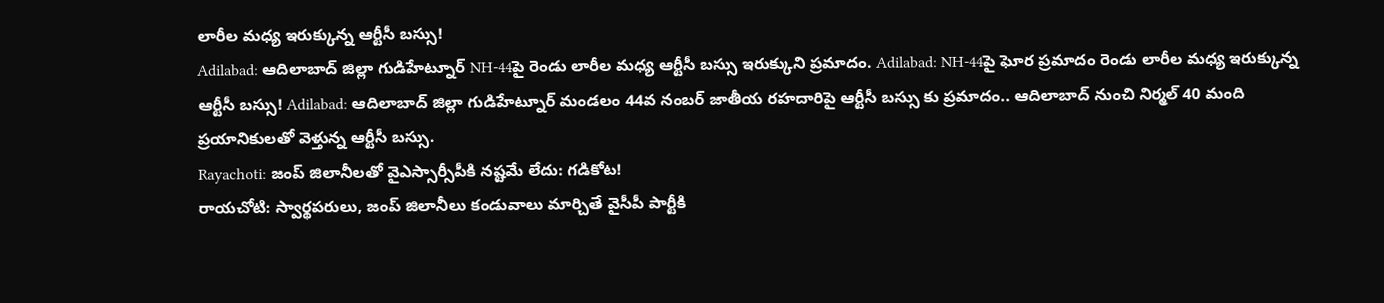లారీల మధ్య ఇరుక్కున్న ఆర్టీసీ బస్సు!
Adilabad: ఆదిలాబాద్ జిల్లా గుడిహేట్నూర్ NH-44పై రెండు లారీల మధ్య ఆర్టీసీ బస్సు ఇరుక్కుని ప్రమాదం. Adilabad: NH-44పై ఘోర ప్రమాదం రెండు లారీల మధ్య ఇరుక్కున్న ఆర్టీసీ బస్సు! Adilabad: ఆదిలాబాద్ జిల్లా గుడిహేట్నూర్ మండలం 44వ నంబర్ జాతీయ రహదారిపై ఆర్టీసీ బస్సు కు ప్రమాదం.. ఆదిలాబాద్ నుంచి నిర్మల్ 40 మంది ప్రయానికులతో వెళ్తున్న ఆర్టీసీ బస్సు.
Rayachoti: జంప్ జిలానీలతో వైఎస్సార్సీపీకి నష్టమే లేదు: గడికోట!
రాయచోటి: స్వార్థపరులు, జంప్ జిలానీలు కండువాలు మార్చితే వైసీపీ పార్టీకి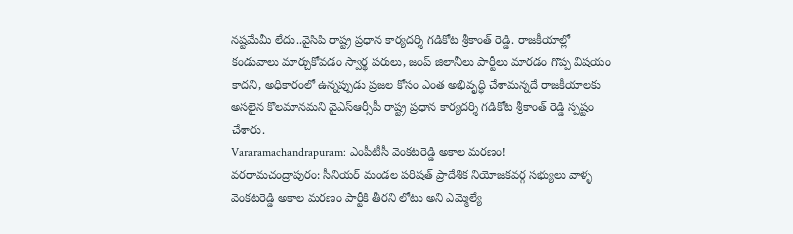నష్టమేమీ లేదు..వైసిపి రాష్ట్ర ప్రధాన కార్యదర్శి గడికోట శ్రీకాంత్ రెడ్డి. రాజకీయాల్లో కండువాలు మార్చుకోవడం స్వార్థ పరులు, జంప్ జిలానీలు పార్టీలు మారడం గొప్ప విషయం కాదని, అధికారంలో ఉన్నప్పుడు ప్రజల కోసం ఎంత అభివృద్ధి చేశామన్నదే రాజకీయాలకు అసలైన కొలమానమని వైఎస్ఆర్సీపీ రాష్ట్ర ప్రధాన కార్యదర్శి గడికోట శ్రీకాంత్ రెడ్డి స్పష్టం చేశారు.
Vararamachandrapuram: ఎంపీటీసీ వెంకటరెడ్డి అకాల మరణం!
వరరామచంద్రాపురం: సీనియర్ మండల పరిషత్ ప్రాదేశిక నియోజకవర్గ సభ్యులు వాళ్ళ వెంకటరెడ్డి అకాల మరణం పార్టీకి తీరని లోటు అని ఎమ్మెల్యే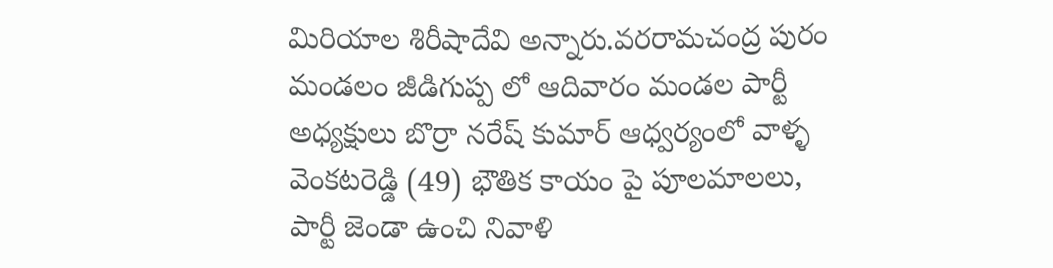మిరియాల శిరీషాదేవి అన్నారు.వరరామచంద్ర పురం మండలం జీడిగుప్ప లో ఆదివారం మండల పార్టీ అధ్యక్షులు బొర్రా నరేష్ కుమార్ ఆధ్వర్యంలో వాళ్ళ వెంకటరెడ్డి (49) భౌతిక కాయం పై పూలమాలలు, పార్టీ జెండా ఉంచి నివాళి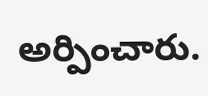అర్పించారు.